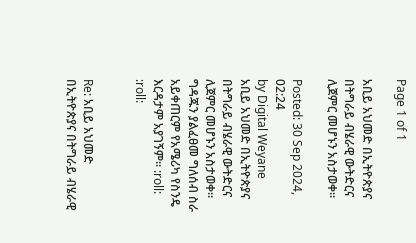Page 1 of 1

አቢይ አህመድ በኢትዮጵያና በትግራይ ብሄራዊ ውትድርና ሊጀምር መሆኑን አስታወቀ።

Posted: 30 Sep 2024, 02:24
by Digital Weyane
አቢይ አህመድ በኢትዮጵያና በትግራይ ብሄራዊ ውትድርና ሊጀምር መሆኑን አስታወቀ። ግዳጁን ያልፈፀመ ግለሰብ ስራ አይቀጠርም የአሜሪካ የስንዴ እርዳታም አያገኝም። :roll: :roll:


Re: አቢይ አህመድ በኢትዮጵያና በትግራይ ብሄራዊ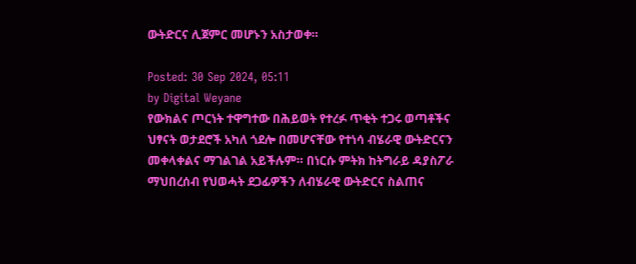ውትድርና ሊጀምር መሆኑን አስታወቀ።

Posted: 30 Sep 2024, 05:11
by Digital Weyane
የውክልና ጦርነት ተዋግተው በሕይወት የተረፉ ጥቂት ተጋሩ ወጣቶችና ህፃናት ወታደሮች አካለ ጎደሎ በመሆናቸው የተነሳ ብሄራዊ ውትድርናን መቀላቀልና ማገልገል አይችሉም። በነርሱ ምትክ ከትግራይ ዳያስፖራ ማህበረሰብ የህወሓት ደጋፊዎችን ለብሄራዊ ውትድርና ስልጠና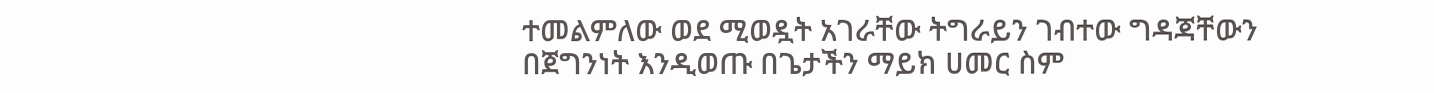ተመልምለው ወደ ሚወዷት አገራቸው ትግራይን ገብተው ግዳጃቸውን በጀግንነት እንዲወጡ በጌታችን ማይክ ሀመር ስም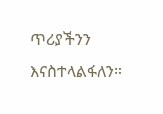ጥሪያችንን እናስተላልፋለን።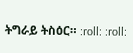ትግራይ ትስዕር። :roll: :roll: